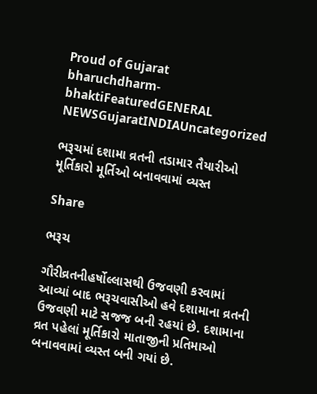Proud of Gujarat
bharuchdharm-bhaktiFeaturedGENERAL NEWSGujaratINDIAUncategorized

ભરૂચમાં દશામા વ્રતની તડામાર તૈયારીઓ મૂર્તિકારો મૂર્તિઓ બનાવવામાં વ્યસ્ત

Share

ભરૂચ

ગૌરીવ્રતનીહર્ષોલ્લાસથી ઉજવણી કરવામાં આવ્યાં બાદ ભરૂચવાસીઓ હવે દશામાના વ્રતની ઉજવણી માટે સજજ બની રહયાં છે. દશામાના વ્રત પહેલાં મૂર્તિકારો માતાજીની પ્રતિમાઓ બનાવવામાં વ્યસ્ત બની ગયાં છે.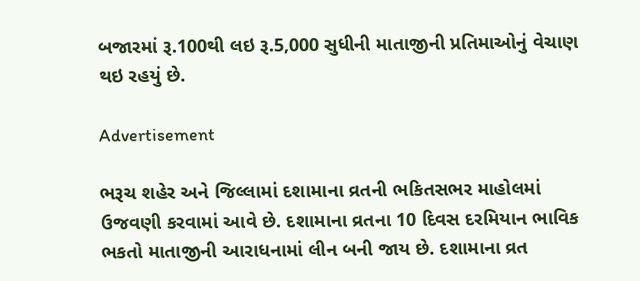બજારમાં રૂ.100થી લઇ રૂ.5,000 સુધીની માતાજીની પ્રતિમાઓનું વેચાણ થઇ રહયું છે.

Advertisement

ભરૂચ શહેર અને જિલ્લામાં દશામાના વ્રતની ભકિતસભર માહોલમાં ઉજવણી કરવામાં આવે છે. દશામાના વ્રતના 10 દિવસ દરમિયાન ભાવિક ભકતો માતાજીની આરાધનામાં લીન બની જાય છે. દશામાના વ્રત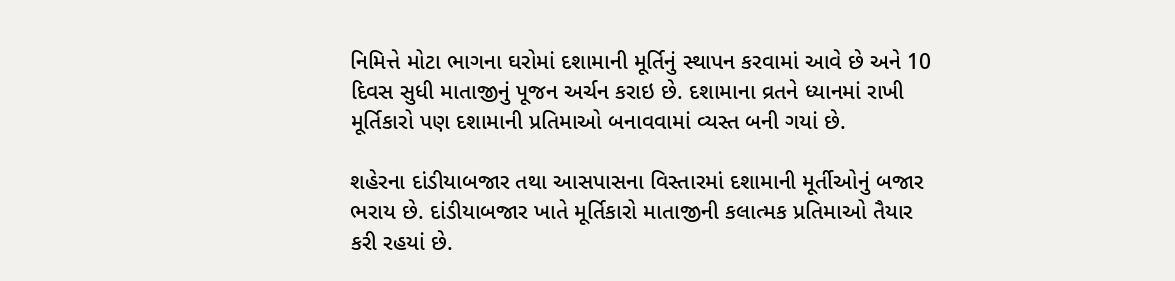નિમિત્તે મોટા ભાગના ઘરોમાં દશામાની મૂર્તિનું સ્થાપન કરવામાં આવે છે અને 10 દિવસ સુધી માતાજીનું પૂજન અર્ચન કરાઇ છે. દશામાના વ્રતને ધ્યાનમાં રાખી મૂર્તિકારો પણ દશામાની પ્રતિમાઓ બનાવવામાં વ્યસ્ત બની ગયાં છે.

શહેરના દાંડીયાબજાર તથા આસપાસના વિસ્તારમાં દશામાની મૂર્તીઓનું બજાર ભરાય છે. દાંડીયાબજાર ખાતે મૂર્તિકારો માતાજીની કલાત્મક પ્રતિમાઓ તૈયાર કરી રહયાં છે.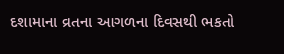દશામાના વ્રતના આગળના દિવસથી ભકતો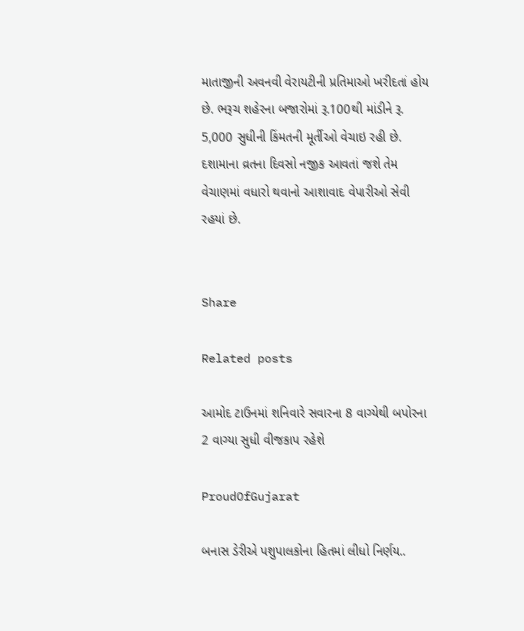માતાજીની અવનવી વેરાયટીની પ્રતિમાઓ ખરીદતાં હોય છે. ભરૂચ શહેરના બજારોમાં રૂ.100થી માંડીને રૂ. 5,000 સુધીની કિંમતની મૂર્તીઓ વેચાઇ રહી છે. દશામાના વ્રતના દિવસો નજીક આવતાં જશે તેમ વેચાણમાં વધારો થવાનો આશાવાદ વેપારીઓ સેવી રહયાં છે.


Share

Related posts

આમોદ ટાઉનમાં શનિવારે સવારના 8 વાગ્યેથી બપોરના 2 વાગ્યા સુધી વીજકાપ રહેશે

ProudOfGujarat

બનાસ ડેરીએ પશુપાલકોના હિતમાં લીધો નિર્ણય..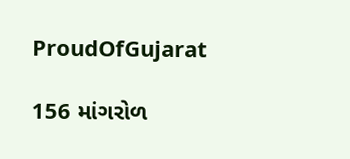ProudOfGujarat

156 માંગરોળ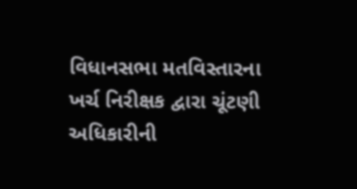વિધાનસભા મતવિસ્તારના ખર્ચ નિરીક્ષક દ્વારા ચૂંટણી અધિકારીની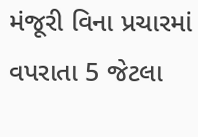મંજૂરી વિના પ્રચારમાં વપરાતા 5 જેટલા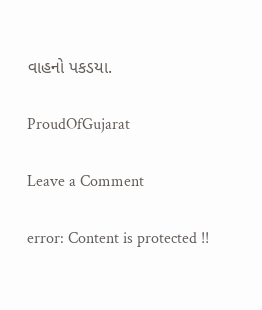વાહનો પકડયા.

ProudOfGujarat

Leave a Comment

error: Content is protected !!